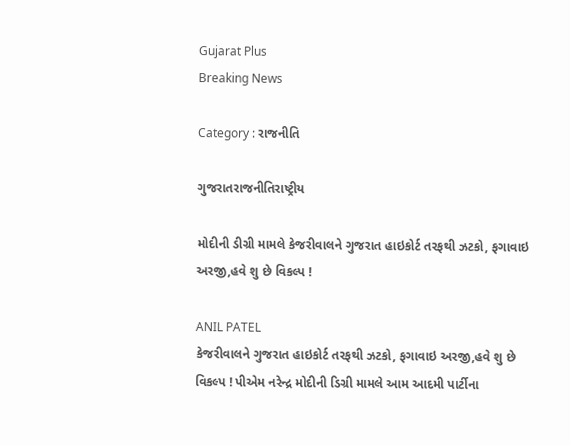Gujarat Plus
Breaking News

Category : રાજનીતિ

ગુજરાતરાજનીતિરાષ્ટ્રીય

મોદીની ડીગ્રી મામલે કેજરીવાલને ગુજરાત હાઇકોર્ટ તરફથી ઝટકો, ફગાવાઇ અરજી,હવે શુ છે વિકલ્પ !

ANIL PATEL
કેજરીવાલને ગુજરાત હાઇકોર્ટ તરફથી ઝટકો, ફગાવાઇ અરજી,હવે શુ છે વિકલ્પ ! પીએમ નરેન્દ્ર મોદીની ડિગ્રી મામલે આમ આદમી પાર્ટીના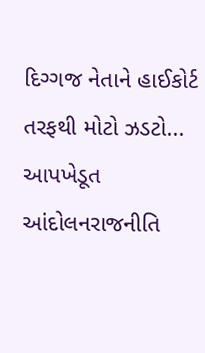દિગ્ગજ નેતાને હાઈકોર્ટ તરફથી મોટો ઝડટો...
આપખેડૂત આંદોલનરાજનીતિ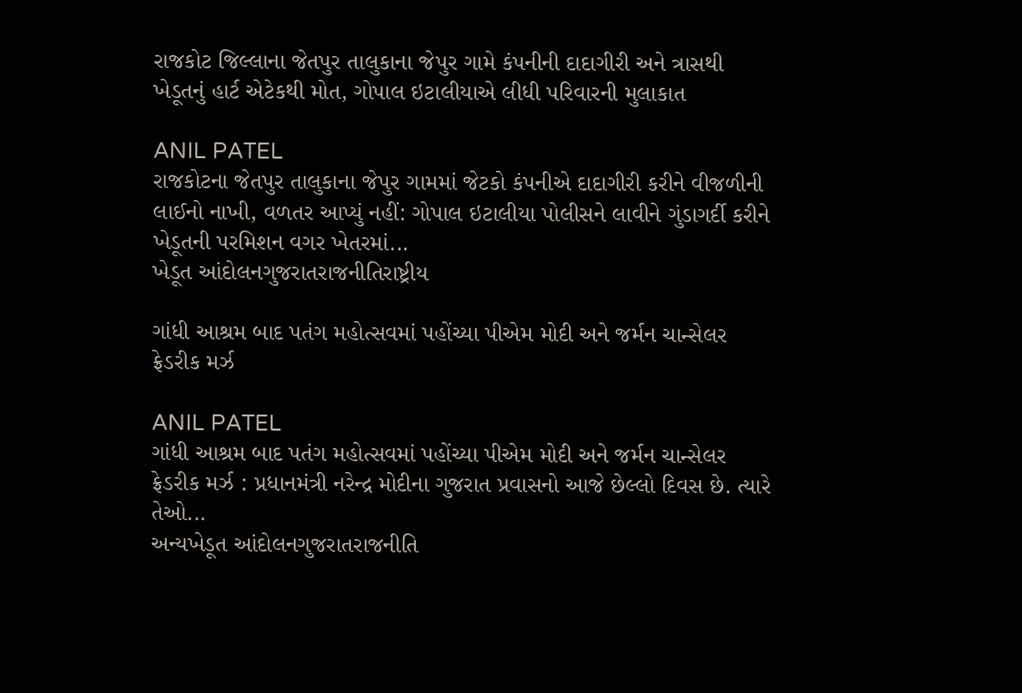રાજકોટ જિલ્લાના જેતપુર તાલુકાના જેપુર ગામે કંપનીની દાદાગીરી અને ત્રાસથી ખેડૂતનું હાર્ટ એટેકથી મોત, ગોપાલ ઇટાલીયાએ લીધી પરિવારની મુલાકાત

ANIL PATEL
રાજકોટના જેતપુર તાલુકાના જેપુર ગામમાં જેટકો કંપનીએ દાદાગીરી કરીને વીજળીની લાઈનો નાખી, વળતર આપ્યું નહીં: ગોપાલ ઇટાલીયા પોલીસને લાવીને ગુંડાગર્દી કરીને ખેડૂતની પરમિશન વગર ખેતરમાં...
ખેડૂત આંદોલનગુજરાતરાજનીતિરાષ્ટ્રીય

ગાંધી આશ્રમ બાદ પતંગ મહોત્સવમાં પહોંચ્યા પીએમ મોદી અને જર્મન ચાન્સેલર ફ્રેડરીક મર્ઝ

ANIL PATEL
ગાંધી આશ્રમ બાદ પતંગ મહોત્સવમાં પહોંચ્યા પીએમ મોદી અને જર્મન ચાન્સેલર ફ્રેડરીક મર્ઝ : પ્રધાનમંત્રી નરેન્દ્ર મોદીના ગુજરાત પ્રવાસનો આજે છેલ્લો દિવસ છે. ત્યારે તેઓ...
અન્યખેડૂત આંદોલનગુજરાતરાજનીતિ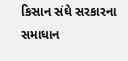કિસાન સંઘે સરકારના સમાધાન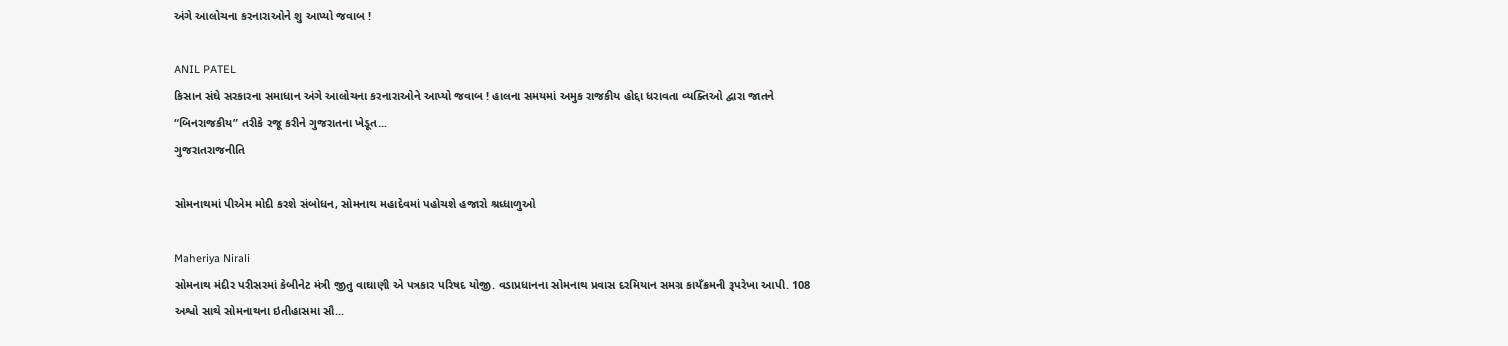અંગે આલોચના કરનારાઓને શુ આપ્યો જવાબ !

ANIL PATEL
કિસાન સંઘે સરકારના સમાધાન અંગે આલોચના કરનારાઓને આપ્યો જવાબ ! હાલના સમયમાં અમુક રાજકીય હોદ્દા ધરાવતા વ્યક્તિઓ દ્વારા જાતને “બિનરાજકીય” તરીકે રજૂ કરીને ગુજરાતના ખેડૂત...
ગુજરાતરાજનીતિ

સોમનાથમાં પીએમ મોદી કરશે સંબોધન, સોમનાથ મહાદેવમાં પહોચશે હજારો શ્રધ્ધાળુઓ

Maheriya Nirali
સોમનાથ મંદીર પરીસરમાં કેબીનેટ મંત્રી જીતુ વાઘાણી એ પત્રકાર પરિષદ યોજી. વડાપ્રધાનના સોમનાથ પ્રવાસ દરમિયાન સમગ્ર કાયઁક્રમની રૂપરેખા આપી. 108 અશ્વો સાથે સોમનાથના ઇતીહાસમા સૌ...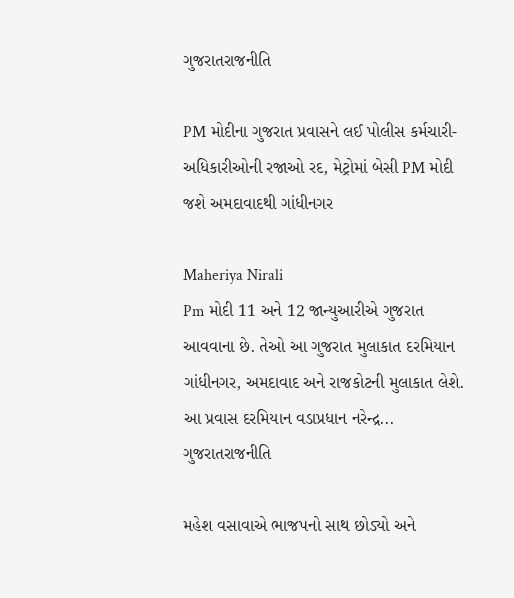ગુજરાતરાજનીતિ

PM મોદીના ગુજરાત પ્રવાસને લઈ પોલીસ કર્મચારી-અધિકારીઓની રજાઓ રદ, મેટ્રોમાં બેસી PM મોદી જશે અમદાવાદથી ગાંધીનગર

Maheriya Nirali
Pm મોદી 11 અને 12 જાન્યુઆરીએ ગુજરાત આવવાના છે. તેઓ આ ગુજરાત મુલાકાત દરમિયાન ગાંધીનગર, અમદાવાદ અને રાજકોટની મુલાકાત લેશે. આ પ્રવાસ દરમિયાન વડાપ્રધાન નરેન્દ્ર...
ગુજરાતરાજનીતિ

મહેશ વસાવાએ ભાજપનો સાથ છોડ્યો અને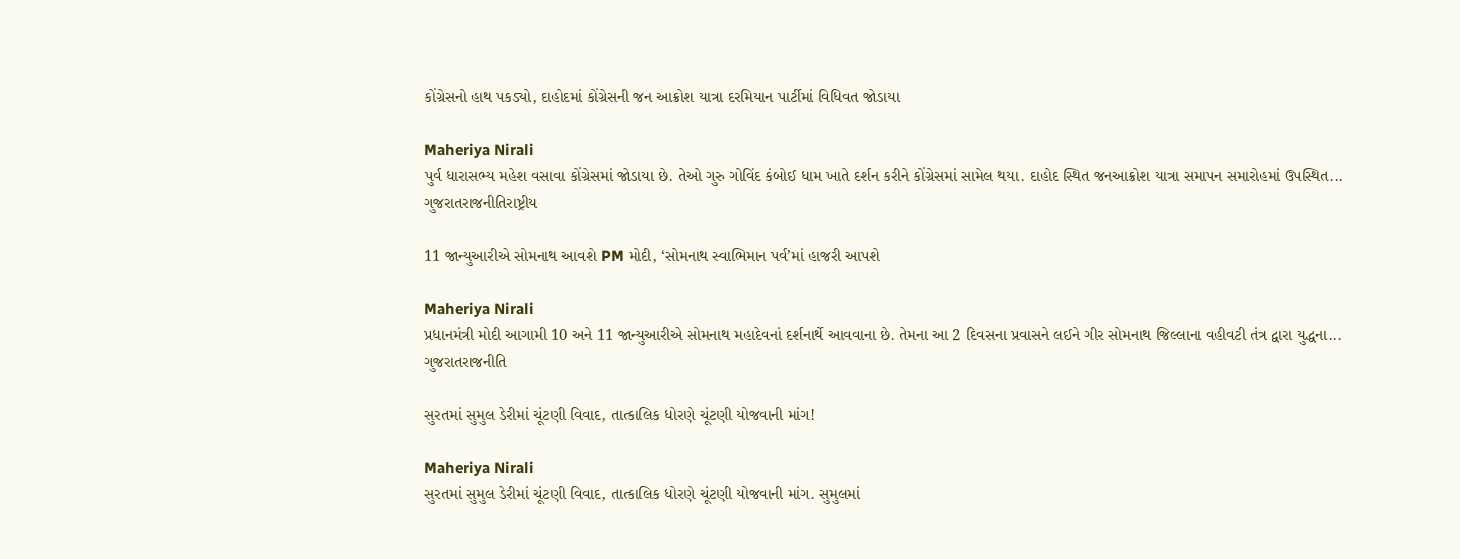કોંગ્રેસનો હાથ પકડ્યો, દાહોદમાં કોંગ્રેસની જન આક્રોશ યાત્રા દરમિયાન પાર્ટીમાં વિધિવત જોડાયા

Maheriya Nirali
પુર્વ ધારાસભ્ય મહેશ વસાવા કોંગ્રેસમાં જોડાયા છે. તેઓ ગુરુ ગોવિંદ કંબોઈ ધામ ખાતે દર્શન કરીને કોંગ્રેસમાં સામેલ થયા. દાહોદ સ્થિત જનઆક્રોશ યાત્રા સમાપન સમારોહમાં ઉપસ્થિત...
ગુજરાતરાજનીતિરાષ્ટ્રીય

11 જાન્યુઆરીએ સોમનાથ આવશે PM મોદી, ‘સોમનાથ સ્વાભિમાન પર્વ’માં હાજરી આપશે

Maheriya Nirali
પ્રધાનમંત્રી મોદી આગામી 10 અને 11 જાન્યુઆરીએ સોમનાથ મહાદેવનાં દર્શનાર્થે આવવાના છે. તેમના આ 2 દિવસના પ્રવાસને લઈને ગીર સોમનાથ જિલ્લાના વહીવટી તંત્ર દ્વારા યુદ્ધના...
ગુજરાતરાજનીતિ

સુરતમાં સુમુલ ડેરીમાં ચૂંટણી વિવાદ, તાત્કાલિક ધોરણે ચૂંટણી યોજવાની માંગ!

Maheriya Nirali
સુરતમાં સુમુલ ડેરીમાં ચૂંટણી વિવાદ, તાત્કાલિક ધોરણે ચૂંટણી યોજવાની માંગ. સુમુલમાં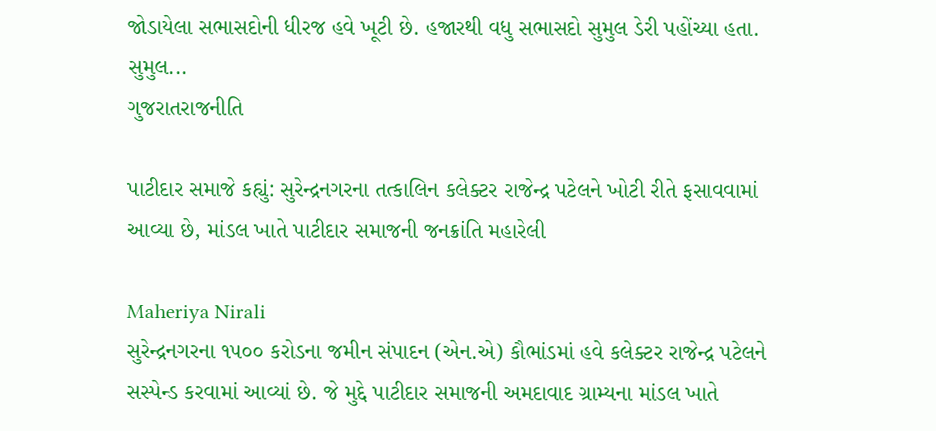જોડાયેલા સભાસદોની ધીરજ હવે ખૂટી છે. હજારથી વધુ સભાસદો સુમુલ ડેરી પહોંચ્યા હતા. સુમુલ...
ગુજરાતરાજનીતિ

પાટીદાર સમાજે કહ્યું: સુરેન્દ્રનગરના તત્કાલિન કલેક્ટર રાજેન્દ્ર પટેલને ખોટી રીતે ફસાવવામાં આવ્યા છે, માંડલ ખાતે પાટીદાર સમાજની જનક્રાંતિ મહારેલી

Maheriya Nirali
સુરેન્દ્રનગરના ૧૫૦૦ કરોડના જમીન સંપાદન (એન.એ) કૌભાંડમાં હવે કલેક્ટર રાજેન્દ્ર પટેલને સસ્પેન્ડ કરવામાં આવ્યાં છે. જે મુદ્દે પાટીદાર સમાજની અમદાવાદ ગ્રામ્યના માંડલ ખાતે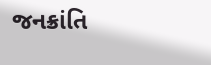જનક્રાંતિ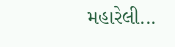મહારેલી...